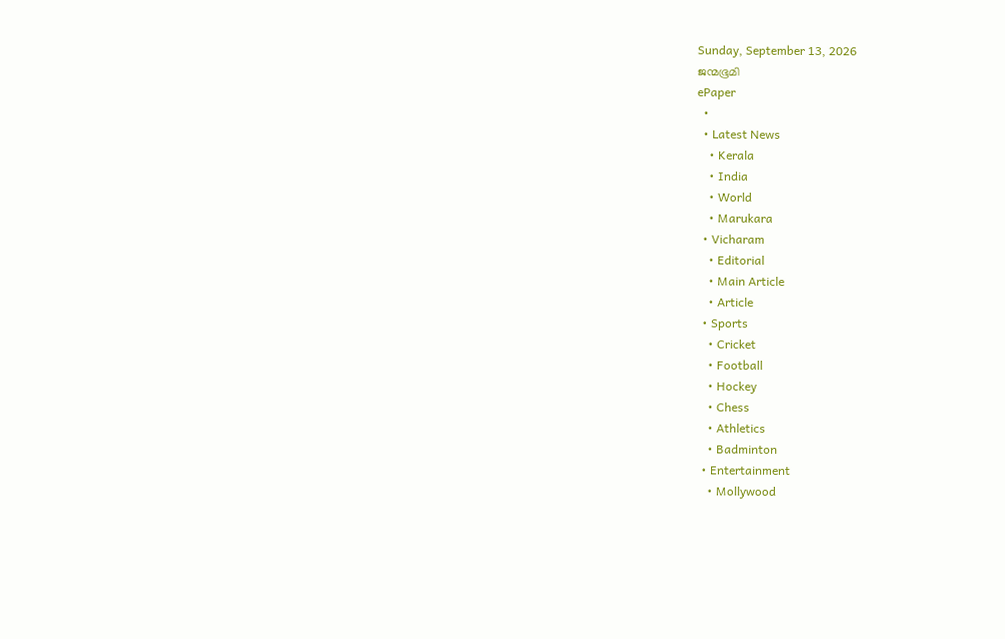Sunday, September 13, 2026
ജന്മഭൂമി
ePaper
  •
  • Latest News
    • Kerala
    • India
    • World
    • Marukara
  • Vicharam
    • Editorial
    • Main Article
    • Article
  • Sports
    • Cricket
    • Football
    • Hockey
    • Chess
    • Athletics
    • Badminton
  • Entertainment
    • Mollywood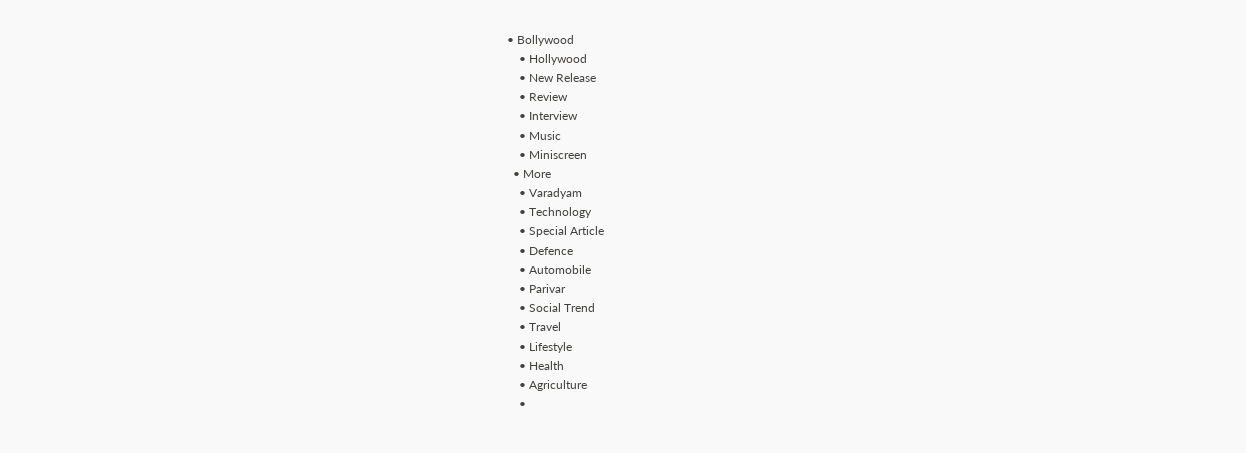• Bollywood
    • Hollywood
    • New Release
    • Review
    • Interview
    • Music
    • Miniscreen
  • More
    • Varadyam
    • Technology
    • Special Article
    • Defence
    • Automobile
    • Parivar
    • Social Trend
    • Travel
    • Lifestyle
    • Health
    • Agriculture
    •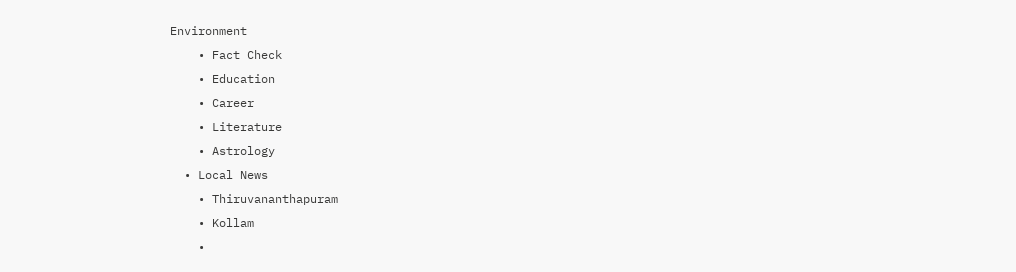Environment
    • Fact Check
    • Education
    • Career
    • Literature
    • Astrology
  • Local News
    • Thiruvananthapuram
    • Kollam
    •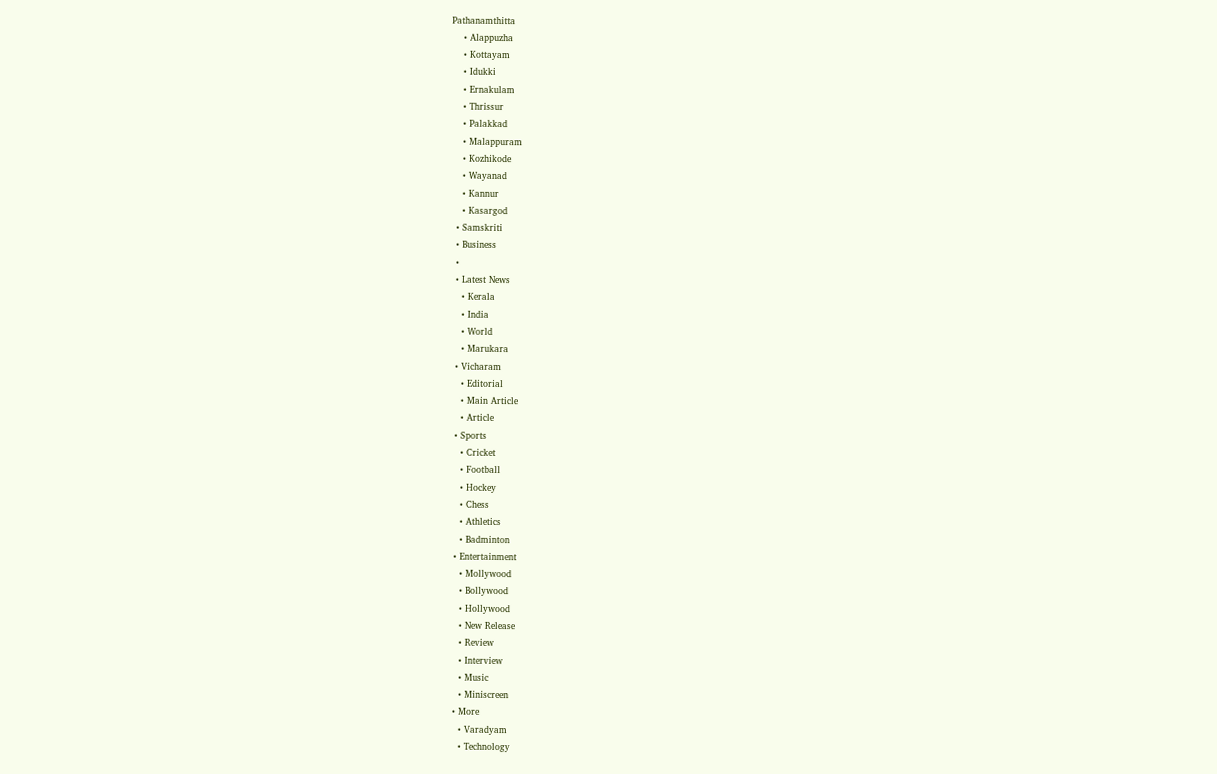Pathanamthitta
    • Alappuzha
    • Kottayam
    • Idukki
    • Ernakulam
    • Thrissur
    • Palakkad
    • Malappuram
    • Kozhikode
    • Wayanad
    • Kannur
    • Kasargod
  • Samskriti
  • Business
  •
  • Latest News
    • Kerala
    • India
    • World
    • Marukara
  • Vicharam
    • Editorial
    • Main Article
    • Article
  • Sports
    • Cricket
    • Football
    • Hockey
    • Chess
    • Athletics
    • Badminton
  • Entertainment
    • Mollywood
    • Bollywood
    • Hollywood
    • New Release
    • Review
    • Interview
    • Music
    • Miniscreen
  • More
    • Varadyam
    • Technology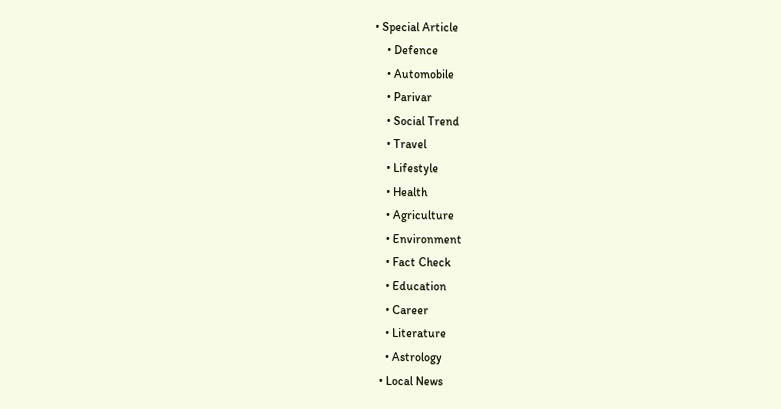• Special Article
    • Defence
    • Automobile
    • Parivar
    • Social Trend
    • Travel
    • Lifestyle
    • Health
    • Agriculture
    • Environment
    • Fact Check
    • Education
    • Career
    • Literature
    • Astrology
  • Local News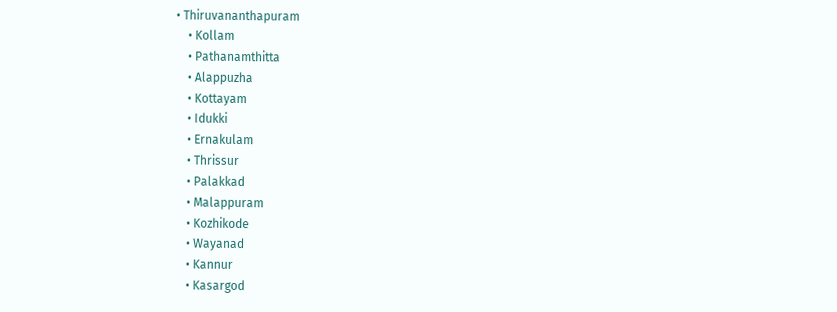• Thiruvananthapuram
    • Kollam
    • Pathanamthitta
    • Alappuzha
    • Kottayam
    • Idukki
    • Ernakulam
    • Thrissur
    • Palakkad
    • Malappuram
    • Kozhikode
    • Wayanad
    • Kannur
    • Kasargod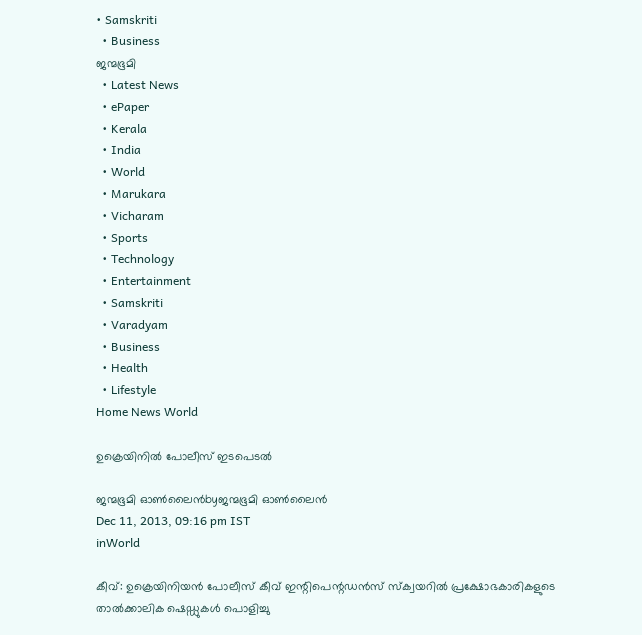• Samskriti
  • Business
ജന്മഭൂമി
  • Latest News
  • ePaper
  • Kerala
  • India
  • World
  • Marukara
  • Vicharam
  • Sports
  • Technology
  • Entertainment
  • Samskriti
  • Varadyam
  • Business
  • Health
  • Lifestyle
Home News World

ഉക്രെയിനില്‍ പോലീസ്‌ ഇടപെടല്‍

ജന്മഭൂമി ഓണ്‍ലൈന്‍byജന്മഭൂമി ഓണ്‍ലൈന്‍
Dec 11, 2013, 09:16 pm IST
inWorld

കീവ്‌: ഉക്രെയിനിയന്‍ പോലീസ്‌ കീവ്‌ ഇന്റിപെന്റഡന്‍സ്‌ സ്ക്വയറില്‍ പ്രക്ഷോഭകാരികളുടെ താല്‍ക്കാലിക ഷെഡ്ഡുകള്‍ പൊളിച്ചു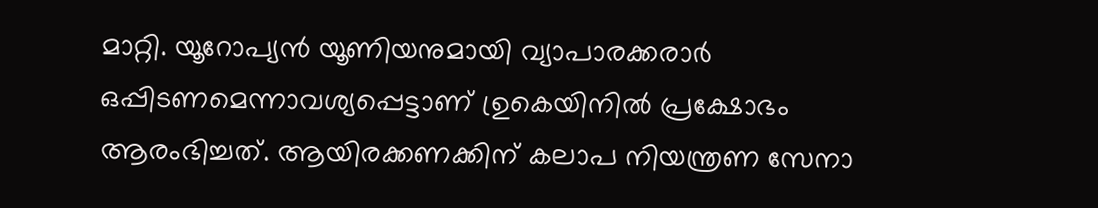മാറ്റി. യൂറോപ്യന്‍ യൂണിയനുമായി വ്യാപാരക്കരാര്‍ ഒപ്പിടണമെന്നാവശ്യപ്പെട്ടാണ്‌ ഉ്ര‍കെയിനില്‍ പ്രക്ഷോഭം ആരംഭിച്ചത്‌. ആയിരക്കണക്കിന്‌ കലാപ നിയന്ത്രണ സേനാ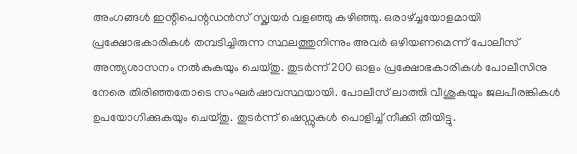അംഗങ്ങള്‍ ഇന്റിപെന്റഡന്‍സ്‌ സ്ക്വയര്‍ വളഞ്ഞു കഴിഞ്ഞു. ഒരാഴ്‌ച്ചയോളമായി പ്രക്ഷോഭകാരികള്‍ തമ്പടിച്ചിരുന്ന സ്ഥലത്തുനിന്നും അവര്‍ ഒഴിയണമെന്ന്‌ പോലീസ്‌ അന്ത്യശാസനം നല്‍കുകയും ചെയ്തു. തുടര്‍ന്ന്‌ 200 ഓളം പ്രക്ഷോഭകാരികള്‍ പോലീസിനു നേരെ തിരിഞ്ഞതോടെ സംഘര്‍ഷാവസ്ഥയായി. പോലീസ്‌ ലാത്തി വീശുകയും ജലപീരങ്കികള്‍ ഉപയോഗിക്കുകയും ചെയ്തു. തുടര്‍ന്ന്‌ ഷെഡ്ഡുകള്‍ പൊളിച്ച്‌ നീക്കി തീയിട്ടു.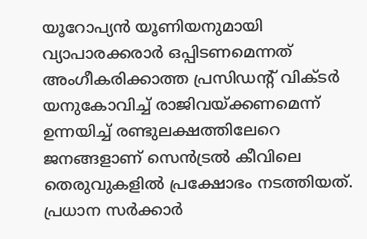യൂറോപ്യന്‍ യൂണിയനുമായി വ്യാപാരക്കരാര്‍ ഒപ്പിടണമെന്നത്‌ അംഗീകരിക്കാത്ത പ്രസിഡന്റ്‌ വിക്ടര്‍ യനുകോവിച്ച്‌ രാജിവയ്‌ക്കണമെന്ന്‌ ഉന്നയിച്ച്‌ രണ്ടുലക്ഷത്തിലേറെ ജനങ്ങളാണ്‌ സെന്‍ട്രല്‍ കീവിലെ തെരുവുകളില്‍ പ്രക്ഷോഭം നടത്തിയത്‌. പ്രധാന സര്‍ക്കാര്‍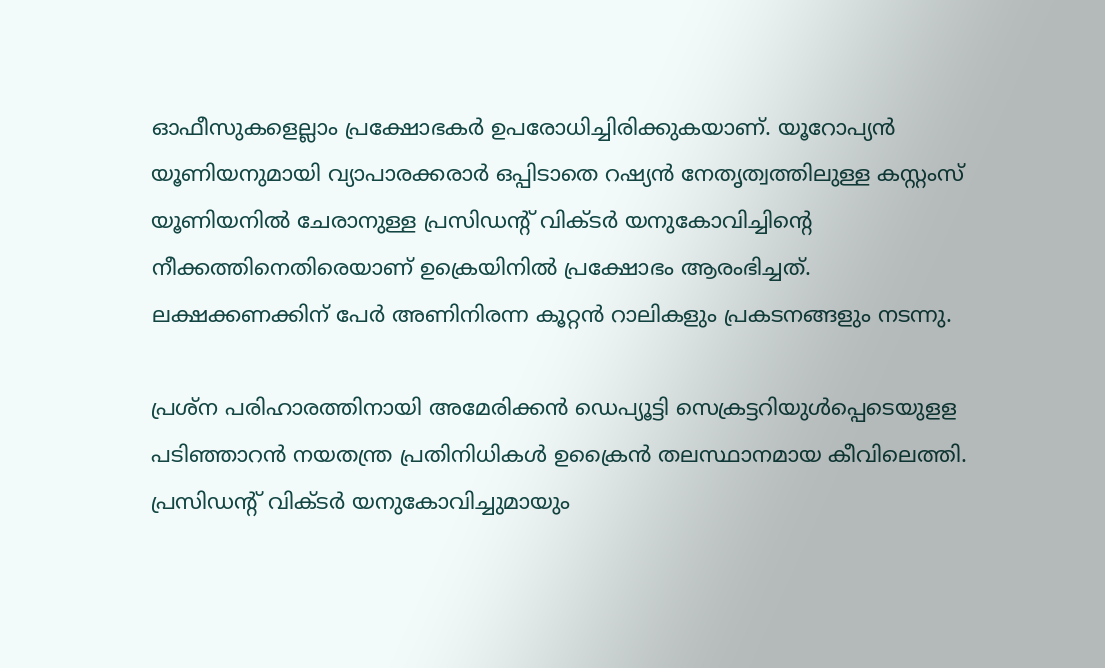ഓഫീസുകളെല്ലാം പ്രക്ഷോഭകര്‍ ഉപരോധിച്ചിരിക്കുകയാണ്‌. യൂറോപ്യന്‍ യൂണിയനുമായി വ്യാപാരക്കരാര്‍ ഒപ്പിടാതെ റഷ്യന്‍ നേതൃത്വത്തിലുള്ള കസ്റ്റംസ്‌ യൂണിയനില്‍ ചേരാനുള്ള പ്രസിഡന്റ്‌ വിക്ടര്‍ യനുകോവിച്ചിന്റെ നീക്കത്തിനെതിരെയാണ്‌ ഉക്രെയിനില്‍ പ്രക്ഷോഭം ആരംഭിച്ചത്‌. ലക്ഷക്കണക്കിന്‌ പേര്‍ അണിനിരന്ന കൂറ്റന്‍ റാലികളും പ്രകടനങ്ങളും നടന്നു.

പ്രശ്ന പരിഹാരത്തിനായി അമേരിക്കന്‍ ഡെപ്യൂട്ടി സെക്രട്ടറിയുള്‍പ്പെടെയുളള പടിഞ്ഞാറന്‍ നയതന്ത്ര പ്രതിനിധികള്‍ ഉക്രൈന്‍ തലസ്ഥാനമായ കീവിലെത്തി. പ്രസിഡന്റ്‌ വിക്ടര്‍ യനുകോവിച്ചുമായും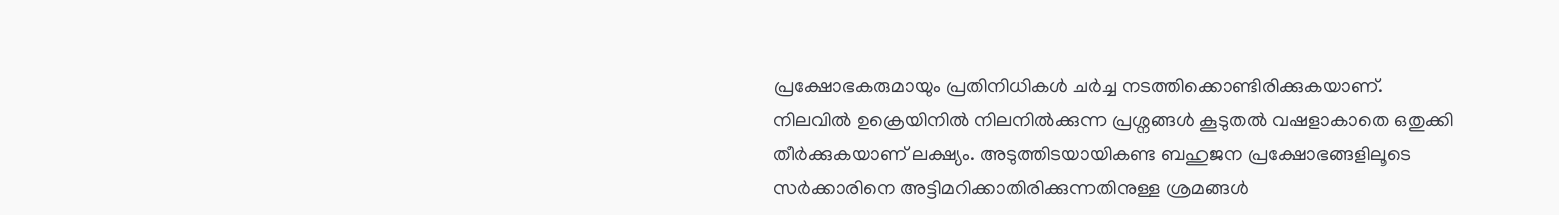പ്രക്ഷോഭകരുമായും പ്രതിനിധികള്‍ ചര്‍ച്ച നടത്തിക്കൊണ്ടിരിക്കുകയാണ്‌. നിലവില്‍ ഉക്രെയിനില്‍ നിലനില്‍ക്കുന്ന പ്രശ്നങ്ങള്‍ കൂടുതല്‍ വഷളാകാതെ ഒതുക്കി തീര്‍ക്കുകയാണ്‌ ലക്ഷ്യം. അടുത്തിടയായികണ്ട ബഹുജന പ്രക്ഷോഭങ്ങളിലൂടെ സര്‍ക്കാരിനെ അട്ടിമറിക്കാതിരിക്കുന്നതിനുള്ള ശ്രമങ്ങള്‍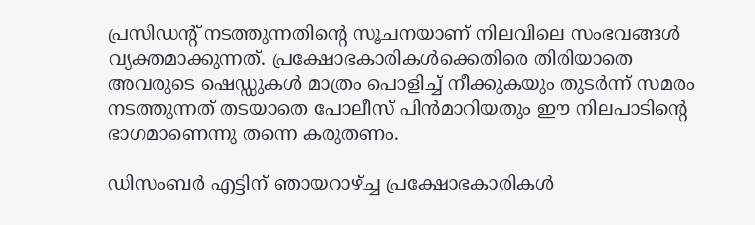പ്രസിഡന്റ്‌ നടത്തുന്നതിന്റെ സൂചനയാണ്‌ നിലവിലെ സംഭവങ്ങള്‍ വ്യക്തമാക്കുന്നത്‌. പ്രക്ഷോഭകാരികള്‍ക്കെതിരെ തിരിയാതെ അവരുടെ ഷെഡ്ഡുകള്‍ മാത്രം പൊളിച്ച്‌ നീക്കുകയും തുടര്‍ന്ന്‌ സമരം നടത്തുന്നത്‌ തടയാതെ പോലീസ്‌ പിന്‍മാറിയതും ഈ നിലപാടിന്റെ ഭാഗമാണെന്നു തന്നെ കരുതണം.

ഡിസംബര്‍ എട്ടിന്‌ ഞായറാഴ്‌ച്ച പ്രക്ഷോഭകാരികള്‍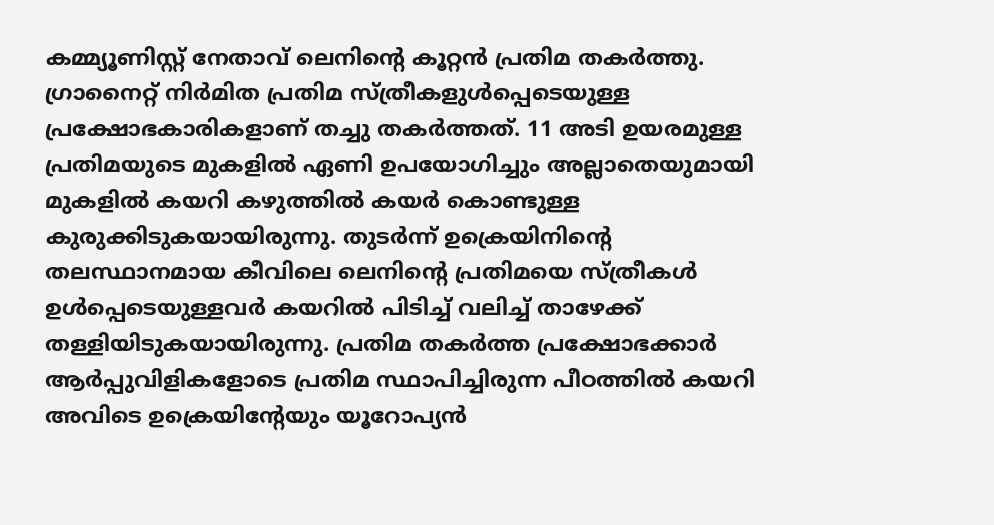കമ്മ്യൂണിസ്റ്റ്‌ നേതാവ്‌ ലെനിന്റെ കൂറ്റന്‍ പ്രതിമ തകര്‍ത്തു. ഗ്രാനൈറ്റ്‌ നിര്‍മിത പ്രതിമ സ്ത്രീകളുള്‍പ്പെടെയുള്ള പ്രക്ഷോഭകാരികളാണ്‌ തച്ചു തകര്‍ത്തത്‌. 11 അടി ഉയരമുള്ള പ്രതിമയുടെ മുകളില്‍ ഏണി ഉപയോഗിച്ചും അല്ലാതെയുമായി മുകളില്‍ കയറി കഴുത്തില്‍ കയര്‍ കൊണ്ടുള്ള കുരുക്കിടുകയായിരുന്നു. തുടര്‍ന്ന്‌ ഉക്രെയിനിന്റെ തലസ്ഥാനമായ കീവിലെ ലെനിന്റെ പ്രതിമയെ സ്ത്രീകള്‍ ഉള്‍പ്പെടെയുള്ളവര്‍ കയറില്‍ പിടിച്ച്‌ വലിച്ച്‌ താഴേക്ക്‌ തള്ളിയിടുകയായിരുന്നു. പ്രതിമ തകര്‍ത്ത പ്രക്ഷോഭക്കാര്‍ ആര്‍പ്പുവിളികളോടെ പ്രതിമ സ്ഥാപിച്ചിരുന്ന പീഠത്തില്‍ കയറി അവിടെ ഉക്രെയിന്റേയും യൂറോപ്യന്‍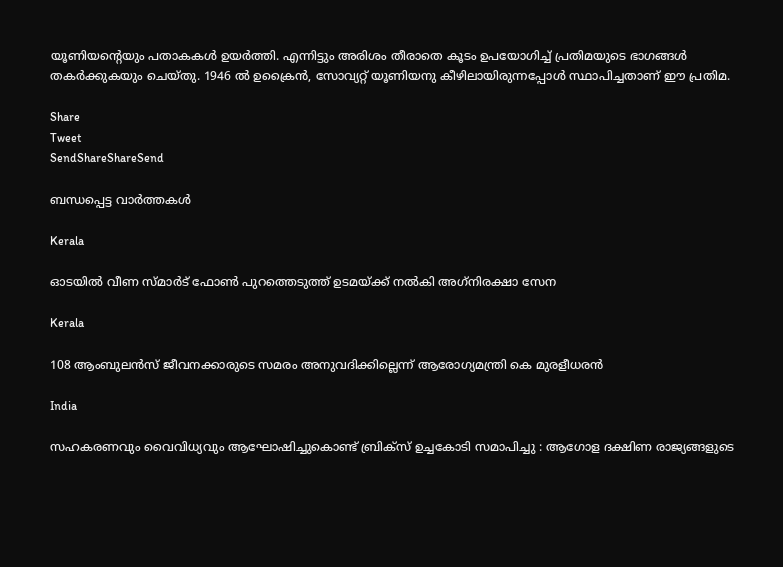യൂണിയന്റെയും പതാകകള്‍ ഉയര്‍ത്തി. എന്നിട്ടും അരിശം തീരാതെ കൂടം ഉപയോഗിച്ച്‌ പ്രതിമയുടെ ഭാഗങ്ങള്‍ തകര്‍ക്കുകയും ചെയ്തു. 1946 ല്‍ ഉക്രൈന്‍, സോവ്യറ്റ്‌ യൂണിയനു കീഴിലായിരുന്നപ്പോള്‍ സ്ഥാപിച്ചതാണ്‌ ഈ പ്രതിമ.

Share
Tweet
SendShareShareSend

ബന്ധപ്പെട്ട വാര്‍ത്തകള്‍

Kerala

ഓടയില്‍ വീണ സ്മാര്‍ട് ഫോണ്‍ പുറത്തെടുത്ത് ഉടമയ്‌ക്ക് നല്‍കി അഗ്‌നിരക്ഷാ സേന

Kerala

108 ആംബുലന്‍സ് ജീവനക്കാരുടെ സമരം അനുവദിക്കില്ലെന്ന് ആരോഗ്യമന്ത്രി കെ മുരളീധരന്‍

India

സഹകരണവും വൈവിധ്യവും ആഘോഷിച്ചുകൊണ്ട് ബ്രിക്സ് ഉച്ചകോടി സമാപിച്ചു : ആഗോള ദക്ഷിണ രാജ്യങ്ങളുടെ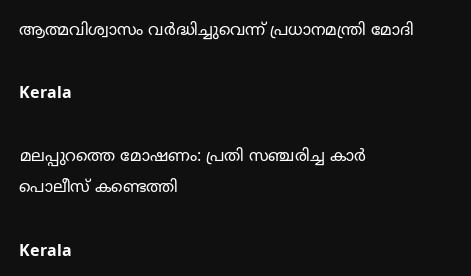ആത്മവിശ്വാസം വർദ്ധിച്ചുവെന്ന് പ്രധാനമന്ത്രി മോദി

Kerala

മലപ്പുറത്തെ മോഷണം: പ്രതി സഞ്ചരിച്ച കാര്‍ പൊലീസ് കണ്ടെത്തി

Kerala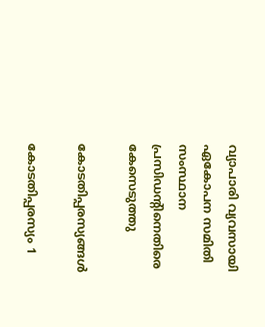വ്യാപാരി വ്യവസായി ഏകോപന സമിതി സംസ്ഥാന പ്രസിഡന്റിനെതിരെ കേസെടുത്തു

കോടതിപ്പരസ്യങ്ങള്‍

കോടതിപ്പരസ്യം 1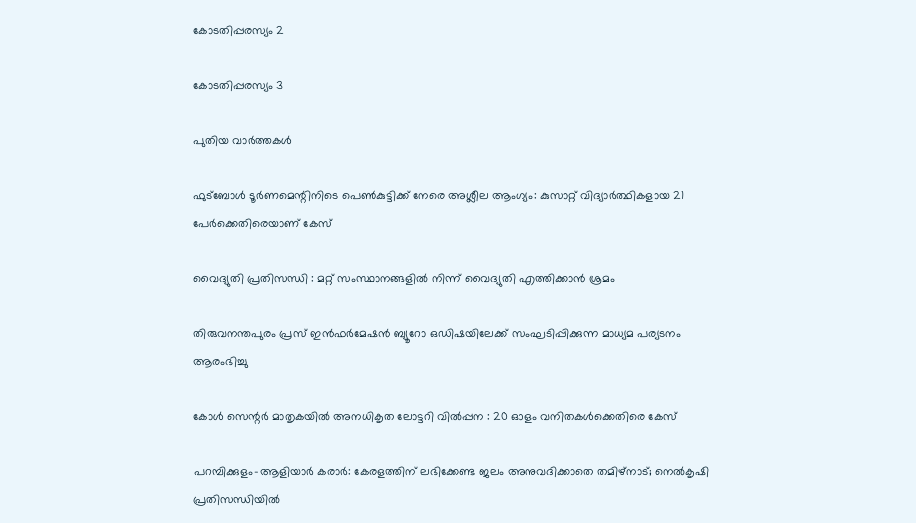കോടതിപ്പരസ്യം 2

കോടതിപ്പരസ്യം 3

പുതിയ വാര്‍ത്തകള്‍

ഫുട്‌ബോള്‍ ടൂര്‍ണമെന്റിനിടെ പെണ്‍കുട്ടിക്ക് നേരെ അശ്ലീല ആംഗ്യം: കുസാറ്റ് വിദ്യാര്‍ത്ഥികളായ 21 പേര്‍ക്കെതിരെയാണ് കേസ്

വൈദ്യുതി പ്രതിസന്ധി : മറ്റ് സംസ്ഥാനങ്ങളില്‍ നിന്ന് വൈദ്യുതി എത്തിക്കാന്‍ ശ്രമം

തിരുവനന്തപുരം പ്രസ് ഇന്‍ഫര്‍മേഷന്‍ ബ്യൂറോ ഒഡിഷയിലേക്ക് സംഘടിപ്പിക്കുന്ന മാധ്യമ പര്യടനം ആരംഭിച്ചു

കോള്‍ സെന്റര്‍ മാതൃകയില്‍ അനധികൃത ലോട്ടറി വില്‍പ്പന : 20 ഓളം വനിതകള്‍ക്കെതിരെ കേസ്

പറമ്പിക്കുളം-ആളിയാര്‍ കരാര്‍: കേരളത്തിന് ലഭിക്കേണ്ട ജലം അനുവദിക്കാതെ തമിഴ്നാട്; നെല്‍കൃഷി പ്രതിസന്ധിയില്‍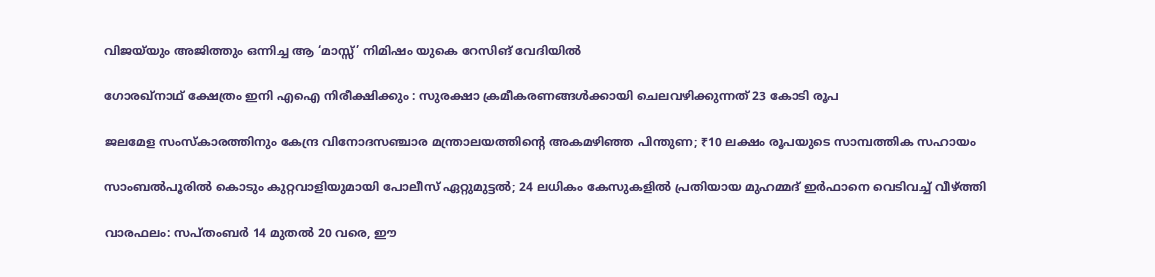വിജയ്‌യും അജിത്തും ഒന്നിച്ച ആ ‘മാസ്സ്’ നിമിഷം യുകെ റേസിങ് വേദിയിൽ

ഗോരഖ്‌നാഥ് ക്ഷേത്രം ഇനി എഐ നിരീക്ഷിക്കും : സുരക്ഷാ ക്രമീകരണങ്ങൾക്കായി ചെലവഴിക്കുന്നത് 23 കോടി രൂപ

ജലമേള സംസ്കാരത്തിനും കേന്ദ്ര വിനോദസഞ്ചാര മന്ത്രാലയത്തിന്റെ അകമഴിഞ്ഞ പിന്തുണ; ₹10 ലക്ഷം രൂപയുടെ സാമ്പത്തിക സഹായം

സാംബൽപൂരിൽ കൊടും കുറ്റവാളിയുമായി പോലീസ് ഏറ്റുമുട്ടൽ; 24 ലധികം കേസുകളിൽ പ്രതിയായ മുഹമ്മദ് ഇർഫാനെ വെടിവച്ച് വീഴ്‌ത്തി

വാരഫലം: സപ്തംബര്‍ 14 മുതല്‍ 20 വരെ, ഈ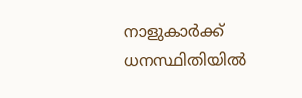നാളുകാര്‍ക്ക് ധനസ്ഥിതിയില്‍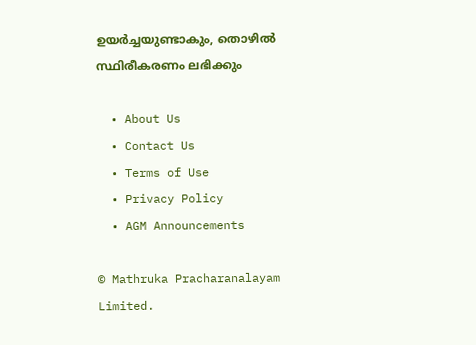ഉയര്‍ച്ചയുണ്ടാകും, തൊഴില്‍ സ്ഥിരീകരണം ലഭിക്കും

  • About Us
  • Contact Us
  • Terms of Use
  • Privacy Policy
  • AGM Announcements

© Mathruka Pracharanalayam Limited.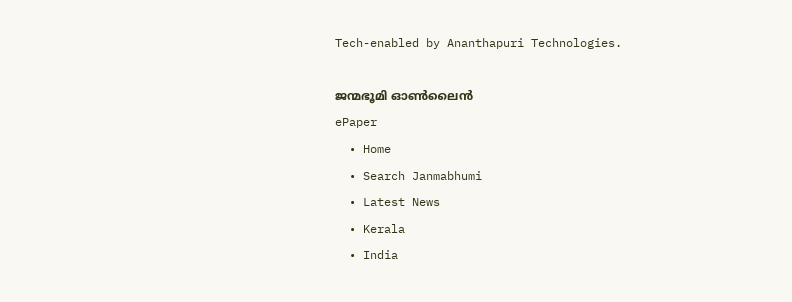Tech-enabled by Ananthapuri Technologies.

ജന്മഭൂമി ഓണ്‍ലൈന്‍
ePaper
  • Home
  • Search Janmabhumi
  • Latest News
  • Kerala
  • India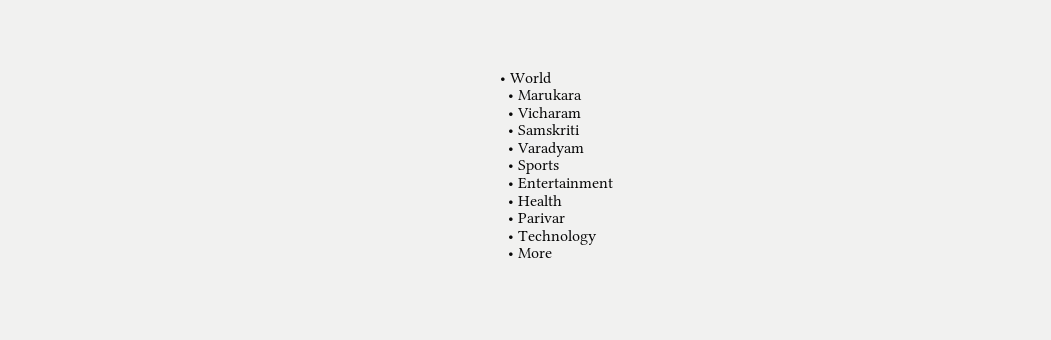• World
  • Marukara
  • Vicharam
  • Samskriti
  • Varadyam
  • Sports
  • Entertainment
  • Health
  • Parivar
  • Technology
  • More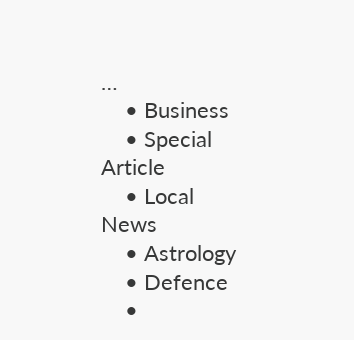…
    • Business
    • Special Article
    • Local News
    • Astrology
    • Defence
    •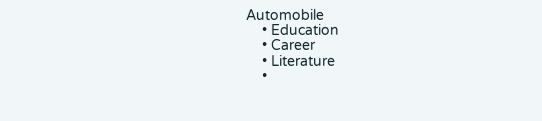Automobile
    • Education
    • Career
    • Literature
    •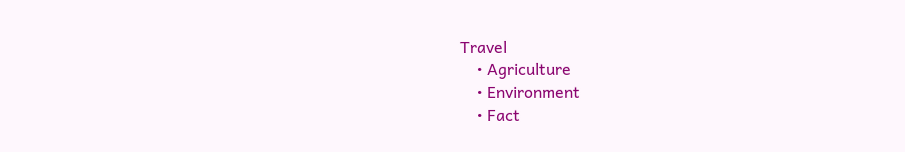Travel
    • Agriculture
    • Environment
    • Fact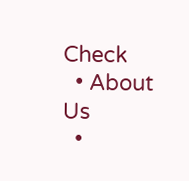Check
  • About Us
  •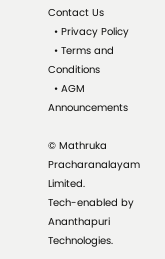Contact Us
  • Privacy Policy
  • Terms and Conditions
  • AGM Announcements

© Mathruka Pracharanalayam Limited.
Tech-enabled by Ananthapuri Technologies.